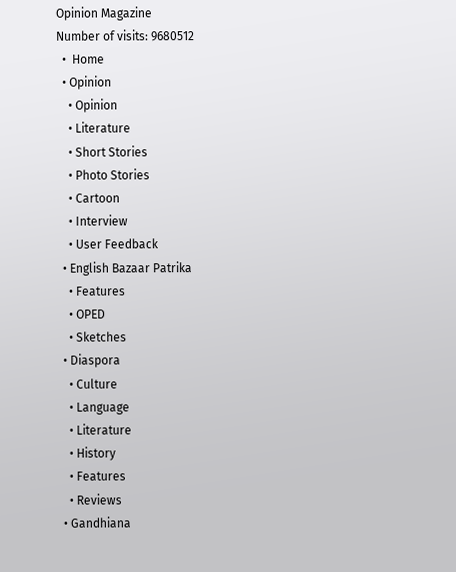Opinion Magazine
Number of visits: 9680512
  •  Home
  • Opinion
    • Opinion
    • Literature
    • Short Stories
    • Photo Stories
    • Cartoon
    • Interview
    • User Feedback
  • English Bazaar Patrika
    • Features
    • OPED
    • Sketches
  • Diaspora
    • Culture
    • Language
    • Literature
    • History
    • Features
    • Reviews
  • Gandhiana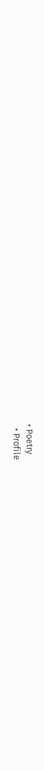• Poetry
  • Profile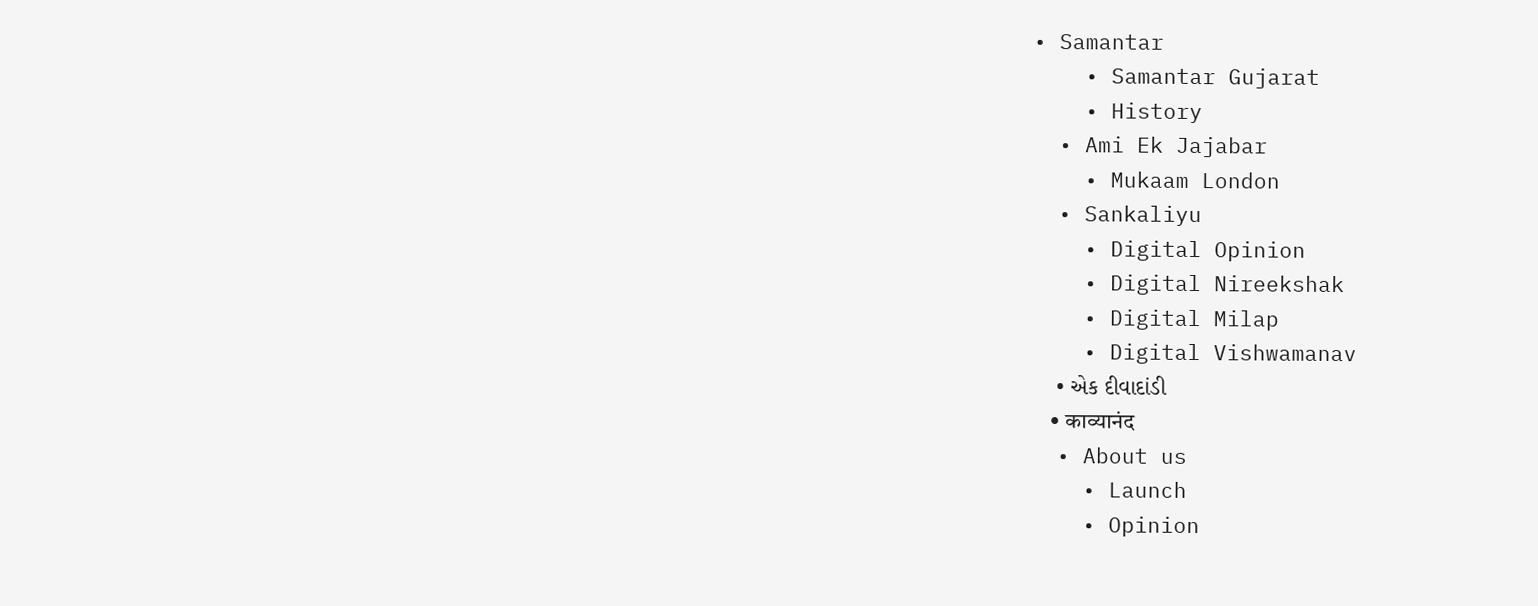• Samantar
    • Samantar Gujarat
    • History
  • Ami Ek Jajabar
    • Mukaam London
  • Sankaliyu
    • Digital Opinion
    • Digital Nireekshak
    • Digital Milap
    • Digital Vishwamanav
    • એક દીવાદાંડી
    • काव्यानंद
  • About us
    • Launch
    • Opinion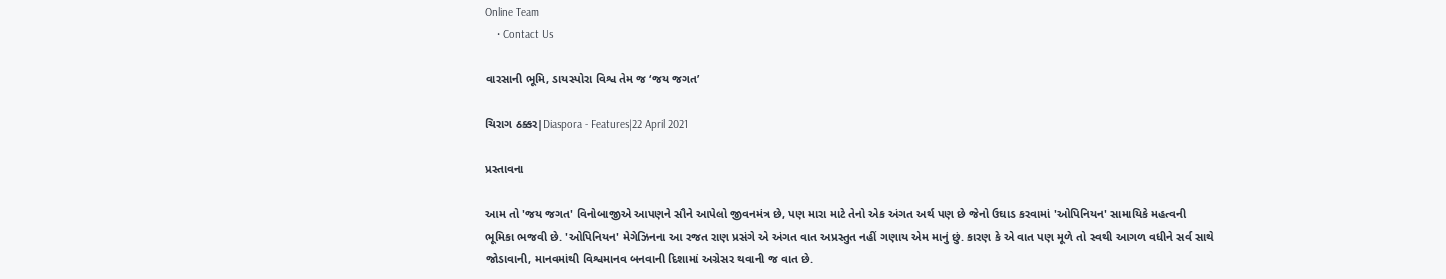Online Team
    • Contact Us

વારસાની ભૂમિ, ડાયસ્પોરા વિશ્વ તેમ જ ‘જય જગત’

ચિરાગ ઠક્કર|Diaspora - Features|22 April 2021

પ્રસ્તાવના

આમ તો 'જય જગત' વિનોબાજીએ આપણને સૌને આપેલો જીવનમંત્ર છે, પણ મારા માટે તેનો એક અંગત અર્થ પણ છે જેનો ઉઘાડ કરવામાં 'ઓપિનિયન' સામાયિકે મહત્વની ભૂમિકા ભજવી છે. 'ઓપિનિયન' મેગેઝિનના આ રજત રાણ પ્રસંગે એ અંગત વાત અપ્રસ્તુત નહીં ગણાય એમ માનું છું. કારણ કે એ વાત પણ મૂળે તો સ્વથી આગળ વધીને સર્વ સાથે જોડાવાની, માનવમાંથી વિશ્વમાનવ બનવાની દિશામાં અગ્રેસર થવાની જ વાત છે.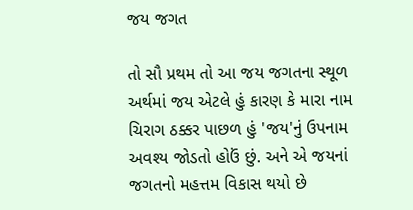જય જગત

તો સૌ પ્રથમ તો આ જય જગતના સ્થૂળ અર્થમાં જય એટલે હું કારણ કે મારા નામ ચિરાગ ઠક્કર પાછળ હું 'જય'નું ઉપનામ અવશ્ય જોડતો હોઉં છું. અને એ જયનાં જગતનો મહત્તમ વિકાસ થયો છે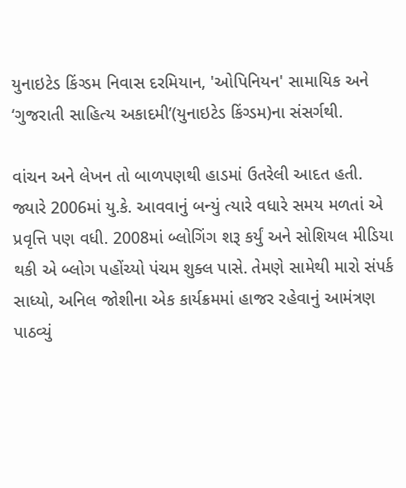યુનાઇટેડ કિંગ્ડમ નિવાસ દરમિયાન, 'ઓપિનિયન' સામાયિક અને ‘ગુજરાતી સાહિત્ય અકાદમી’(યુનાઇટેડ કિંગ્ડમ)ના સંસર્ગથી.

વાંચન અને લેખન તો બાળપણથી હાડમાં ઉતરેલી આદત હતી. જ્યારે 2006માં યુ.કે. આવવાનું બન્યું ત્યારે વધારે સમય મળતાં એ પ્રવૃત્તિ પણ વધી. 2008માં બ્લોગિંગ શરૂ કર્યું અને સોશિયલ મીડિયા થકી એ બ્લોગ પહોંચ્યો પંચમ શુક્લ પાસે. તેમણે સામેથી મારો સંપર્ક સાધ્યો, અનિલ જોશીના એક કાર્યક્રમમાં હાજર રહેવાનું આમંત્રણ પાઠવ્યું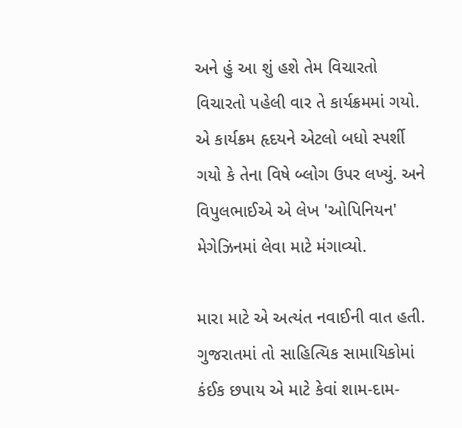અને હું આ શું હશે તેમ વિચારતો વિચારતો પહેલી વાર તે કાર્યક્રમમાં ગયો. એ કાર્યક્રમ હૃદયને એટલો બધો સ્પર્શી ગયો કે તેના વિષે બ્લોગ ઉપર લખ્યું. અને વિપુલભાઈએ એ લેખ 'ઓપિનિયન' મેગેઝિનમાં લેવા માટે મંગાવ્યો.

મારા માટે એ અત્યંત નવાઈની વાત હતી. ગુજરાતમાં તો સાહિત્યિક સામાયિકોમાં કંઈક છપાય એ માટે કેવાં શામ-દામ-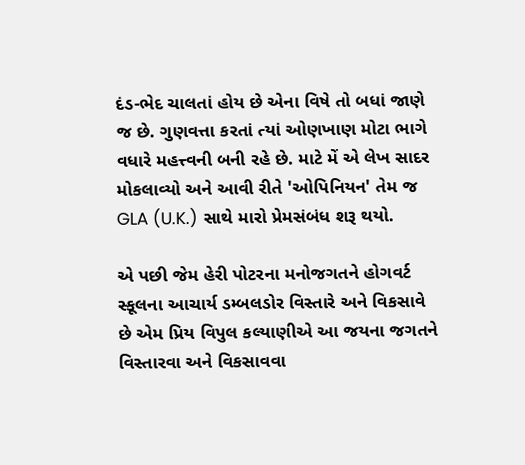દંડ-ભેદ ચાલતાં હોય છે એના વિષે તો બધાં જાણે જ છે. ગુણવત્તા કરતાં ત્યાં ઓણખાણ મોટા ભાગે વધારે મહત્ત્વની બની રહે છે. માટે મેં એ લેખ સાદર મોકલાવ્યો અને આવી રીતે 'ઓપિનિયન' તેમ જ GLA (U.K.) સાથે મારો પ્રેમસંબંધ શરૂ થયો.

એ પછી જેમ હેરી પોટરના મનોજગતને હોગવર્ટ સ્કૂલના આચાર્ય ડમ્બલડોર વિસ્તારે અને વિકસાવે છે એમ પ્રિય વિપુલ કલ્યાણીએ આ જયના જગતને વિસ્તારવા અને વિકસાવવા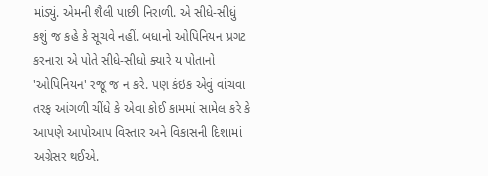માંડ્યું. એમની શૈલી પાછી નિરાળી. એ સીધે-સીધું કશું જ કહે કે સૂચવે નહીં. બધાનો ઓપિનિયન પ્રગટ કરનારા એ પોતે સીધે-સીધો ક્યારે ય પોતાનો 'ઓપિનિયન' રજૂ જ ન કરે. પણ કંઇક એવું વાંચવા તરફ આંગળી ચીંધે કે એવા કોઈ કામમાં સામેલ કરે કે આપણે આપોઆપ વિસ્તાર અને વિકાસની દિશામાં અગ્રેસર થઈએ.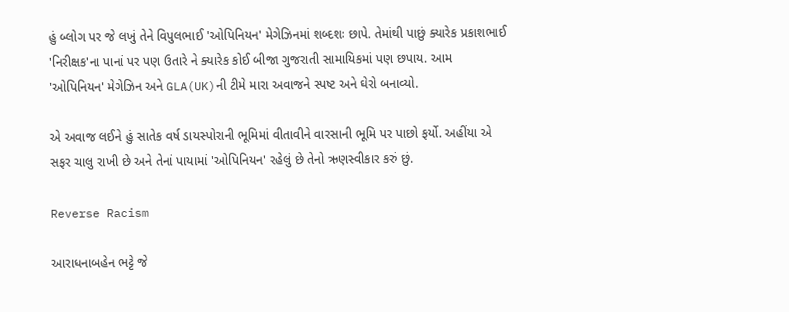હું બ્લોગ પર જે લખું તેને વિપુલભાઈ 'ઓપિનિયન' મેગેઝિનમાં શબ્દશઃ છાપે. તેમાંથી પાછું ક્યારેક પ્રકાશભાઈ 'નિરીક્ષક'ના પાનાં પર પણ ઉતારે ને ક્યારેક કોઈ બીજા ગુજરાતી સામાયિકમાં પણ છપાય. આમ 'ઓપિનિયન' મેગેઝિન અને GLA(UK)ની ટીમે મારા અવાજને સ્પષ્ટ અને ઘેરો બનાવ્યો.

એ અવાજ લઈને હું સાતેક વર્ષ ડાયસ્પોરાની ભૂમિમાં વીતાવીને વારસાની ભૂમિ પર પાછો ફર્યો. અહીંયા એ સફર ચાલુ રાખી છે અને તેનાં પાયામાં 'ઓપિનિયન' રહેલું છે તેનો ઋણસ્વીકાર કરું છું.

Reverse Racism

આરાધનાબહેન ભટ્ટે જે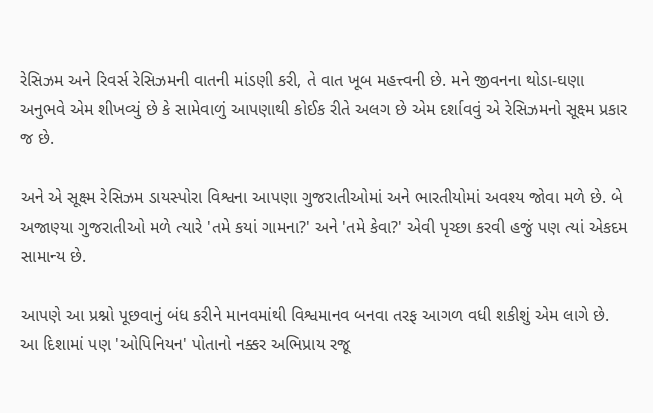રેસિઝમ અને રિવર્સ રેસિઝમની વાતની માંડણી કરી, તે વાત ખૂબ મહત્ત્વની છે. મને જીવનના થોડા-ઘણા અનુભવે એમ શીખવ્યું છે કે સામેવાળું આપણાથી કોઈક રીતે અલગ છે એમ દર્શાવવું એ રેસિઝમનો સૂક્ષ્મ પ્રકાર જ છે.

અને એ સૂક્ષ્મ રેસિઝમ ડાયસ્પોરા વિશ્વના આપણા ગુજરાતીઓમાં અને ભારતીયોમાં અવશ્ય જોવા મળે છે. બે અજાણ્યા ગુજરાતીઓ મળે ત્યારે 'તમે કયાં ગામના?' અને 'તમે કેવા?' એવી પૃચ્છા કરવી હજું પણ ત્યાં એકદમ સામાન્ય છે.

આપણે આ પ્રશ્નો પૂછવાનું બંધ કરીને માનવમાંથી વિશ્વમાનવ બનવા તરફ આગળ વધી શકીશું એમ લાગે છે. આ દિશામાં પણ 'ઓપિનિયન' પોતાનો નક્કર અભિપ્રાય રજૂ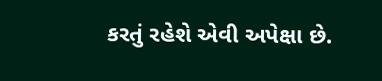કરતું રહેશે એવી અપેક્ષા છે.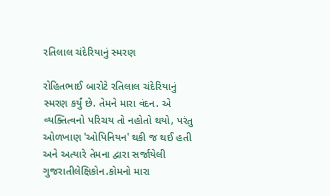રતિલાલ ચંદેરિયાનું સ્મરણ

રોહિતભાઈ બારોટે રતિલાલ ચંદેરિયાનું સ્મરણ કર્યું છે. તેમને મારા વંદન. એ વ્યક્તિત્વનો પરિચય તો નહોતો થયો, પરંતુ ઓળખાણ 'ઓપિનિયન' થકી જ થઈ હતી અને અત્યારે તેમના દ્વારા સર્જાયેલી ગુજરાતીલેક્ષિકોન.કોમનો મારા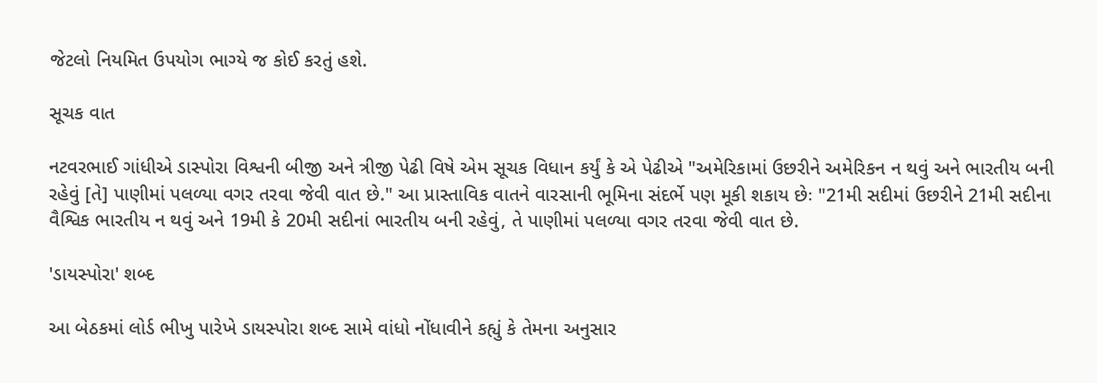જેટલો નિયમિત ઉપયોગ ભાગ્યે જ કોઈ કરતું હશે.

સૂચક વાત

નટવરભાઈ ગાંધીએ ડાસ્પોરા વિશ્વની બીજી અને ત્રીજી પેઢી વિષે એમ સૂચક વિધાન કર્યું કે એ પેઢીએ "અમેરિકામાં ઉછરીને અમેરિકન ન થવું અને ભારતીય બની રહેવું [તે] પાણીમાં પલળ્યા વગર તરવા જેવી વાત છે." આ પ્રાસ્તાવિક વાતને વારસાની ભૂમિના સંદર્ભે પણ મૂકી શકાય છેઃ "21મી સદીમાં ઉછરીને 21મી સદીના વૈશ્વિક ભારતીય ન થવું અને 19મી કે 20મી સદીનાં ભારતીય બની રહેવું, તે પાણીમાં પલળ્યા વગર તરવા જેવી વાત છે.

'ડાયસ્પોરા' શબ્દ

આ બેઠકમાં લોર્ડ ભીખુ પારેખે ડાયસ્પોરા શબ્દ સામે વાંધો નોંધાવીને કહ્યું કે તેમના અનુસાર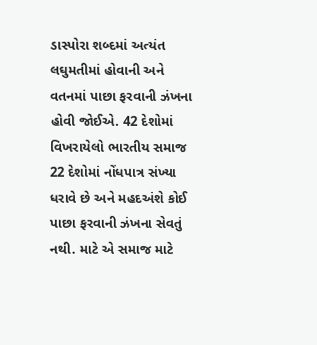ડાસ્પોરા શબ્દમાં અત્યંત લઘુમતીમાં હોવાની અને વતનમાં પાછા ફરવાની ઝંખના હોવી જોઈએ. 42 દેશોમાં વિખરાયેલો ભારતીય સમાજ 22 દેશોમાં નોંધપાત્ર સંખ્યા ધરાવે છે અને મહદઅંશે કોઈ પાછા ફરવાની ઝંખના સેવતું નથી. માટે એ સમાજ માટે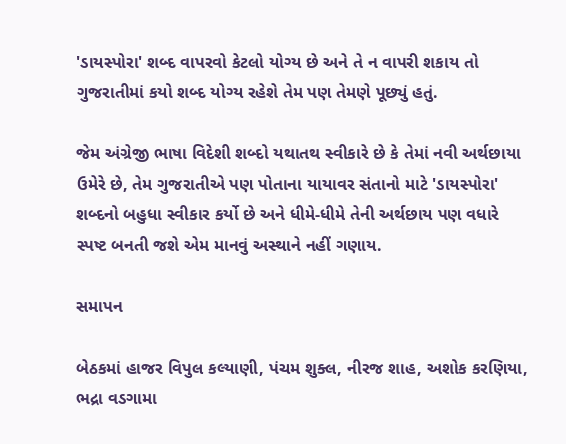'ડાયસ્પોરા' શબ્દ વાપરવો કેટલો યોગ્ય છે અને તે ન વાપરી શકાય તો ગુજરાતીમાં કયો શબ્દ યોગ્ય રહેશે તેમ પણ તેમણે પૂછ્યું હતું.

જેમ અંગ્રેજી ભાષા વિદેશી શબ્દો યથાતથ સ્વીકારે છે કે તેમાં નવી અર્થછાયા ઉમેરે છે, તેમ ગુજરાતીએ પણ પોતાના યાયાવર સંતાનો માટે 'ડાયસ્પોરા' શબ્દનો બહુધા સ્વીકાર કર્યો છે અને ધીમે-ધીમે તેની અર્થછાય પણ વધારે સ્પષ્ટ બનતી જશે એમ માનવું અસ્થાને નહીં ગણાય.

સમાપન

બેઠકમાં હાજર વિપુલ કલ્યાણી, પંચમ શુક્લ, નીરજ શાહ, અશોક કરણિયા, ભદ્રા વડગામા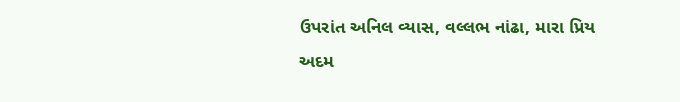ઉપરાંત અનિલ વ્યાસ, વલ્લભ નાંઢા, મારા પ્રિય અદમ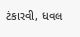ટંકારવી, ધવલ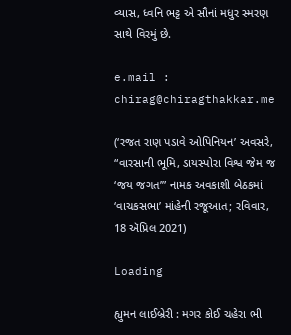વ્યાસ, ધ્વનિ ભટ્ટ એ સૌનાં મધુર સ્મરણ સાથે વિરમું છે.

e.mail : chirag@chiragthakkar.me

(‘રજત રાણ પડાવે ઓપિનિયન’ અવસરે, “વારસાની ભૂમિ, ડાયસ્પોરા વિશ્વ જેમ જ ‘જય જગત’” નામક અવકાશી બેઠકમાં ‘વાચકસભા’ માંહેની રજૂઆત; રવિવાર, 18 ઍપ્રિલ 2021)

Loading

હ્યુમન લાઈબ્રેરી : મગર કોઈ ચહેરા ભી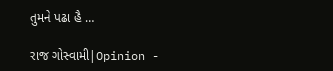તુમને પઢા હૈ …

રાજ ગોસ્વામી|Opinion -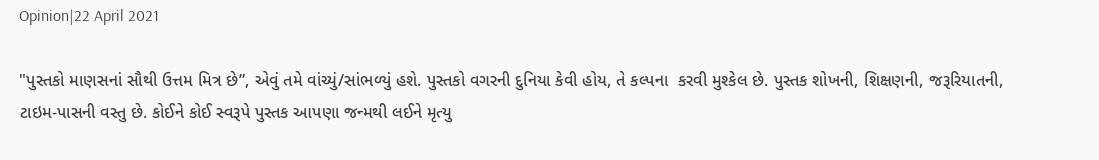Opinion|22 April 2021

"પુસ્તકો માણસનાં સૌથી ઉત્તમ મિત્ર છે”, એવું તમે વાંચ્યું/સાંભળ્યું હશે. પુસ્તકો વગરની દુનિયા કેવી હોય, તે કલ્પના  કરવી મુશ્કેલ છે. પુસ્તક શોખની, શિક્ષણની, જરૂરિયાતની, ટાઇમ-પાસની વસ્તુ છે. કોઈને કોઈ સ્વરૂપે પુસ્તક આપણા જન્મથી લઈને મૃત્યુ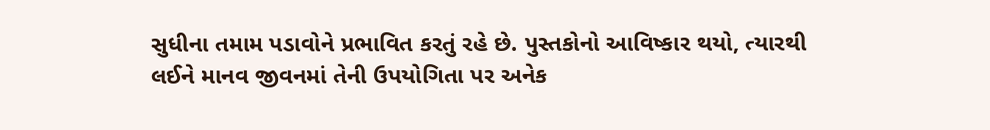સુધીના તમામ પડાવોને પ્રભાવિત કરતું રહે છે. પુસ્તકોનો આવિષ્કાર થયો, ત્યારથી લઈને માનવ જીવનમાં તેની ઉપયોગિતા પર અનેક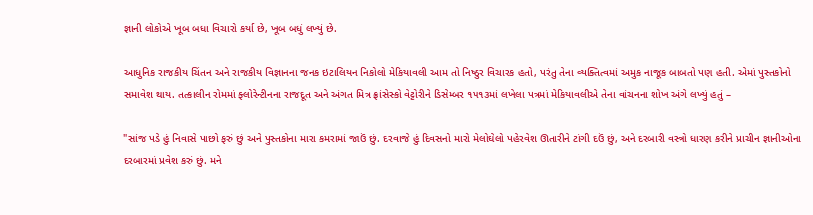જ્ઞાની લોકોએ ખૂબ બધા વિચારો કર્યા છે, ખૂબ બધું લખ્યું છે.

આધુનિક રાજકીય ચિંતન અને રાજકીય વિજ્ઞાનના જનક ઇટાલિયન નિકોલો મેકિયાવલી આમ તો નિષ્ઠુર વિચારક હતો, પરંતુ તેના વ્યક્તિત્વમાં અમુક નાજૂક બાબતો પણ હતી. એમાં પુસ્તકોનો સમાવેશ થાય. તત્કાલીન રોમમાં ફ્લોરેન્ટીનના રાજદૂત અને અંગત મિત્ર ફ્રાંસેસ્કો વેટ્ટોરીને ડિસેમ્બર ૧૫૧૩માં લખેલા પત્રમાં મેકિયાવલીએ તેના વાંચનના શોખ અંગે લખ્યું હતું –

"સાંજ પડે હું નિવાસે પાછો ફરું છું અને પુસ્તકોના મારા કમરામાં જાઉં છું. દરવાજે હું દિવસનો મારો મેલોઘેલો પહેરવેશ ઊતારીને ટાંગી દઉં છું, અને દરબારી વસ્ત્રો ધારણ કરીને પ્રાચીન જ્ઞાનીઓના દરબારમાં પ્રવેશ કરું છું. મને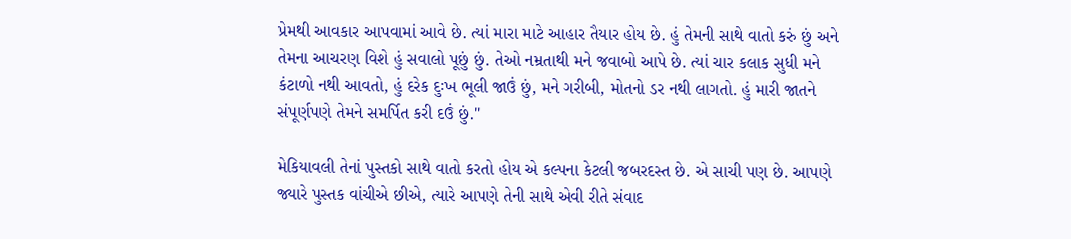પ્રેમથી આવકાર આપવામાં આવે છે. ત્યાં મારા માટે આહાર તૈયાર હોય છે. હું તેમની સાથે વાતો કરું છું અને તેમના આચરણ વિશે હું સવાલો પૂછું છું. તેઓ નમ્રતાથી મને જવાબો આપે છે. ત્યાં ચાર કલાક સુધી મને  કંટાળો નથી આવતો, હું દરેક દુઃખ ભૂલી જાઉં છું, મને ગરીબી, મોતનો ડર નથી લાગતો. હું મારી જાતને સંપૂર્ણપણે તેમને સમર્પિત કરી દઉં છું."

મેકિયાવલી તેનાં પુસ્તકો સાથે વાતો કરતો હોય એ કલ્પના કેટલી જબરદસ્ત છે. એ સાચી પણ છે. આપણે જ્યારે પુસ્તક વાંચીએ છીએ, ત્યારે આપણે તેની સાથે એવી રીતે સંવાદ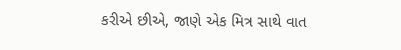કરીએ છીએ, જાણે એક મિત્ર સાથે વાત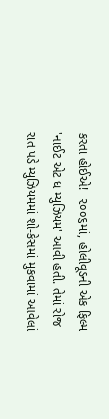કરતા હોઈએ!  ૨૦૦૬માં, હોલીવૂડની એક ફિલ્મ 'નાઈટ એટ ધ મ્યુઝિયમ' આવી હતી. તેમાં રોજ રાત પડે મ્યુઝિયમમાં શો-કેસમાં મુકવામાં આવેલાં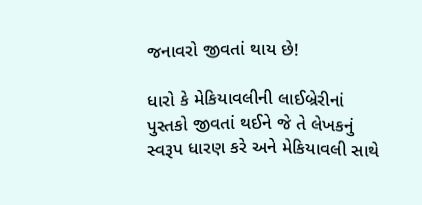જનાવરો જીવતાં થાય છે!

ધારો કે મેકિયાવલીની લાઈબ્રેરીનાં પુસ્તકો જીવતાં થઈને જે તે લેખકનું સ્વરૂપ ધારણ કરે અને મેકિયાવલી સાથે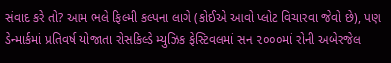સંવાદ કરે તો? આમ ભલે ફિલ્મી કલ્પના લાગે (કોઈએ આવો પ્લોટ વિચારવા જેવો છે), પણ ડેન્માર્કમાં પ્રતિવર્ષ યોજાતા રોસકિલ્ડે મ્યુઝિક ફેસ્ટિવલમાં સન ૨૦૦૦માં રોની અબેરજેલ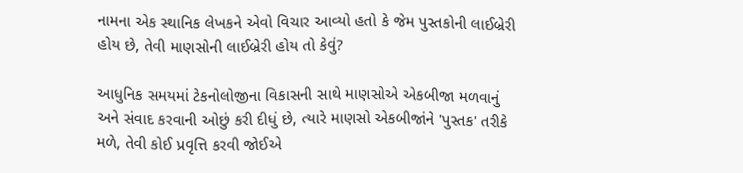નામના એક સ્થાનિક લેખકને એવો વિચાર આવ્યો હતો કે જેમ પુસ્તકોની લાઈબ્રેરી હોય છે, તેવી માણસોની લાઈબ્રેરી હોય તો કેવું?

આધુનિક સમયમાં ટેકનોલોજીના વિકાસની સાથે માણસોએ એકબીજા મળવાનું અને સંવાદ કરવાની ઓછું કરી દીધું છે, ત્યારે માણસો એકબીજાંને 'પુસ્તક' તરીકે મળે, તેવી કોઈ પ્રવૃત્તિ કરવી જોઈએ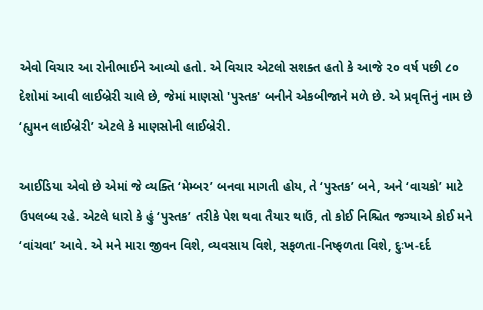એવો વિચાર આ રોનીભાઈને આવ્યો હતો. એ વિચાર એટલો સશક્ત હતો કે આજે ૨૦ વર્ષ પછી ૮૦ દેશોમાં આવી લાઈબ્રેરી ચાલે છે, જેમાં માણસો 'પુસ્તક' બનીને એકબીજાને મળે છે. એ પ્રવૃત્તિનું નામ છે ‘હ્યુમન લાઈબ્રેરી’ એટલે કે માણસોની લાઈબ્રેરી.

આઈડિયા એવો છે એમાં જે વ્યક્તિ ‘મેમ્બર’ બનવા માગતી હોય, તે ‘પુસ્તક’ બને, અને ‘વાચકો’ માટે ઉપલબ્ધ રહે. એટલે ધારો કે હું ‘પુસ્તક’ તરીકે પેશ થવા તૈયાર થાઉં, તો કોઈ નિશ્ચિત જગ્યાએ કોઈ મને ‘વાંચવા’ આવે. એ મને મારા જીવન વિશે, વ્યવસાય વિશે, સફળતા-નિષ્ફળતા વિશે, દુઃખ-દર્દ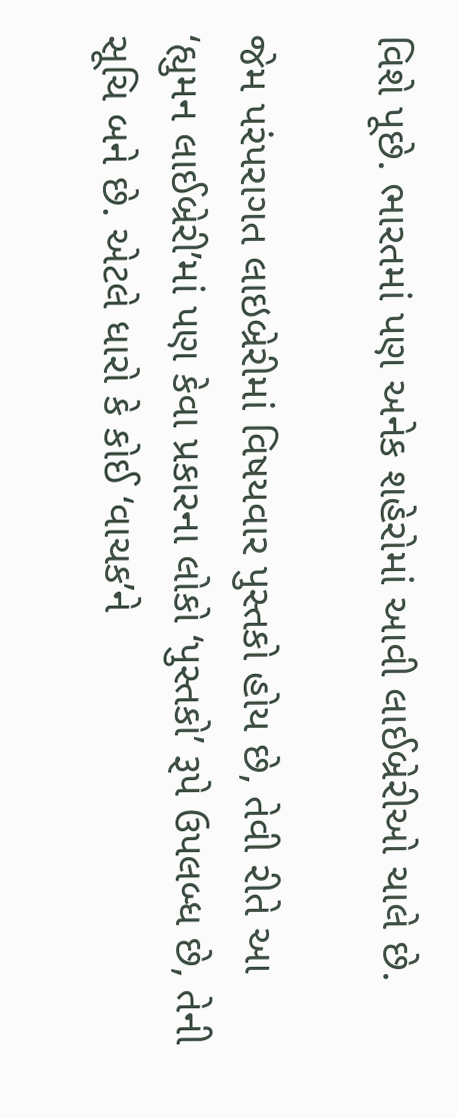વિશે પૂછે. ભારતમાં પણ અનેક શહેરોમાં આવી લાઈબ્રેરીઓ ચાલે છે.

જેમ પરંપરાગત લાઇબ્રેરીમાં વિષયવાર પુસ્તકો હોય છે, તેવી રીતે આ ‘હ્યુમન લાઈબ્રેરી’માં પણ કેવા પ્રકારના લોકો ‘પુસ્તકો’ રૂપે ઉપલબ્ધ છે, તેની સૂચિ બને છે. એટલે ધારો કે કોઈ ‘વાચક’ને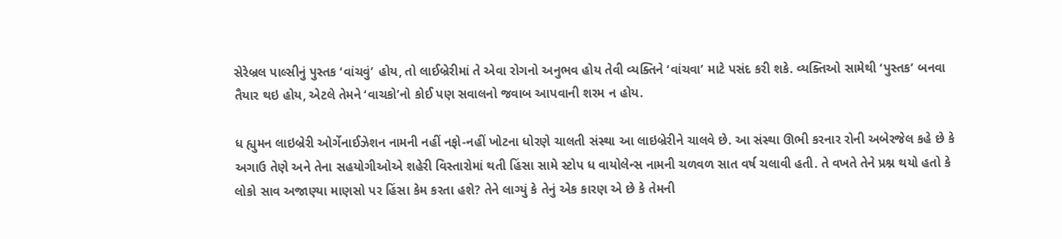સેરેબ્રલ પાલ્સીનું પુસ્તક ‘વાંચવું’ હોય, તો લાઈબ્રેરીમાં તે એવા રોગનો અનુભવ હોય તેવી વ્યક્તિને ‘વાંચવા’ માટે પસંદ કરી શકે. વ્યક્તિઓ સામેથી ‘પુસ્તક’ બનવા તૈયાર થઇ હોય, એટલે તેમને ‘વાચકો’નો કોઈ પણ સવાલનો જવાબ આપવાની શરમ ન હોય.

ધ હ્યુમન લાઇબ્રેરી ઓર્ગેનાઈઝેશન નામની નહીં નફો-નહીં ખોટના ધોરણે ચાલતી સંસ્થા આ લાઇબ્રેરીને ચાલવે છે. આ સંસ્થા ઊભી કરનાર રોની અબેરજેલ કહે છે કે અગાઉ તેણે અને તેના સહયોગીઓએ શહેરી વિસ્તારોમાં થતી હિંસા સામે સ્ટોપ ધ વાયોલેન્સ નામની ચળવળ સાત વર્ષ ચલાવી હતી. તે વખતે તેને પ્રશ્ન થયો હતો કે લોકો સાવ અજાણ્યા માણસો પર હિંસા કેમ કરતા હશે? તેને લાગ્યું કે તેનું એક કારણ એ છે કે તેમની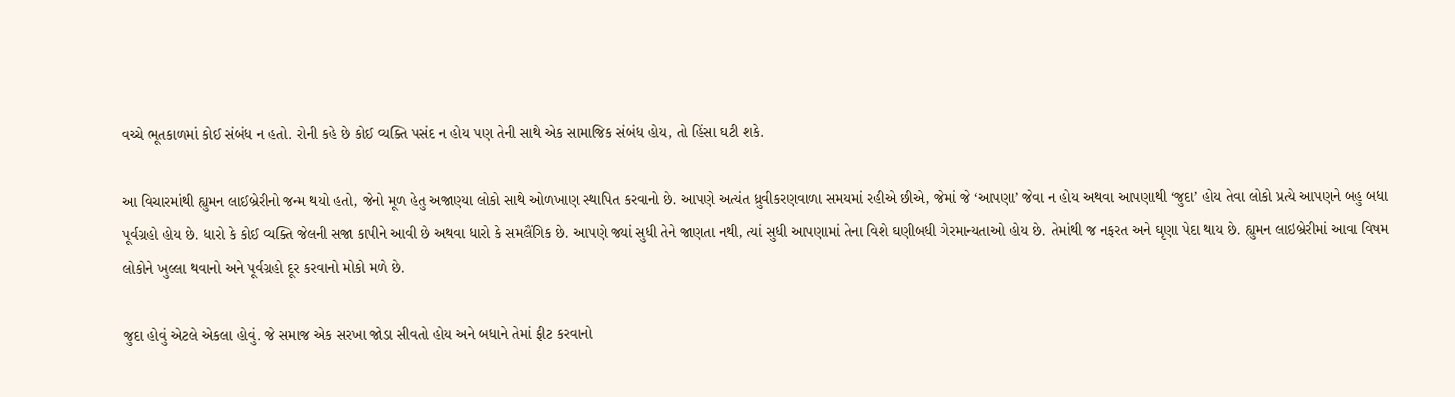વચ્ચે ભૂતકાળમાં કોઈ સંબંધ ન હતો. રોની કહે છે કોઈ વ્યક્તિ પસંદ ન હોય પણ તેની સાથે એક સામાજિક સંબંધ હોય, તો હિંસા ઘટી શકે.

આ વિચારમાંથી હ્યુમન લાઈબ્રેરીનો જન્મ થયો હતો, જેનો મૂળ હેતુ અજાણ્યા લોકો સાથે ઓળખાણ સ્થાપિત કરવાનો છે. આપણે અત્યંત ધ્રુવીકરણવાળા સમયમાં રહીએ છીએ, જેમાં જે ‘આપણા’ જેવા ન હોય અથવા આપણાથી ‘જુદા’ હોય તેવા લોકો પ્રત્યે આપણને બહુ બધા પૂર્વગ્રહો હોય છે. ધારો કે કોઈ વ્યક્તિ જેલની સજા કાપીને આવી છે અથવા ધારો કે સમલૈંગિક છે. આપણે જ્યાં સુધી તેને જાણતા નથી, ત્યાં સુધી આપણામાં તેના વિશે ઘણીબધી ગેરમાન્યતાઓ હોય છે. તેમાંથી જ નફરત અને ઘૃણા પેદા થાય છે. હ્યુમન લાઇબ્રેરીમાં આવા વિષમ લોકોને ખુલ્લા થવાનો અને પૂર્વગ્રહો દૂર કરવાનો મોકો મળે છે.

જુદા હોવું એટલે એકલા હોવું. જે સમાજ એક સરખા જોડા સીવતો હોય અને બધાને તેમાં ફીટ કરવાનો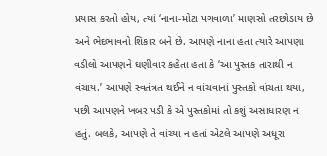પ્રયાસ કરતો હોય, ત્યાં ‘નાના-મોટા પગવાળા’ માણસો તરછોડાય છે અને ભેદભાવનો શિકાર બને છે. આપણે નાના હતા ત્યારે આપણા વડીલો આપણને ઘણીવાર કહેતા હતા કે ‘આ પુસ્તક તારાથી ન વંચાય.’ આપણે સ્વતંત્રત થઈને ન વાંચવાનાં પુસ્તકો વાંચતા થયા, પછી આપણને ખબર પડી કે એ પુસ્તકોમાં તો કશું અસાધારણ ન હતું. બલકે, આપણે તે વાંચ્યા ન હતાં એટલે આપણે અધૂરા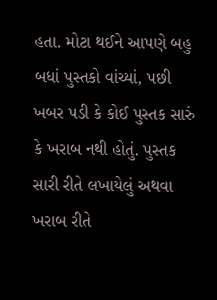હતા. મોટા થઈને આપણે બહુ બધાં પુસ્તકો વાંચ્યાં, પછી ખબર પડી કે કોઈ પુસ્તક સારું કે ખરાબ નથી હોતું. પુસ્તક સારી રીતે લખાયેલું અથવા ખરાબ રીતે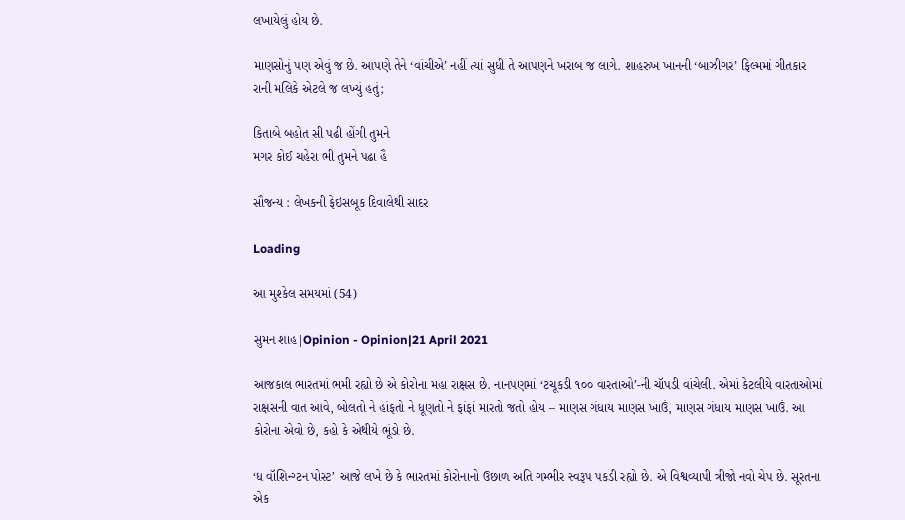લખાયેલું હોય છે.

માણસોનું પણ એવું જ છે. આપણે તેને ‘વાંચીએ’ નહીં ત્યાં સુધી તે આપણને ખરાબ જ લાગે. શાહરુખ ખાનની ‘બાઝીગર’ ફિલ્મમાં ગીતકાર રાની મલિકે એટલે જ લખ્યું હતું;

કિતાબે બહોત સી પઢી હોંગી તુમને
મગર કોઈ ચહેરા ભી તુમને પઢા હૈ

સૌજન્ય : લેખકની ફેઇસબૂક દિવાલેથી સાદર

Loading

આ મુશ્કેલ સમયમાં (54)

સુમન શાહ|Opinion - Opinion|21 April 2021

આજકાલ ભારતમાં ભમી રહ્યો છે એ કોરોના મહા રાક્ષસ છે. નાનપણમાં ‘ટચૂકડી ૧૦૦ વારતાઓ’-ની ચૉપડી વાંચેલી. એમાં કેટલીયે વારતાઓમાં રાક્ષસની વાત આવે, બોલતો ને હાંફતો ને ધૂણતો ને ફાંફાં મારતો જતો હોય – માણસ ગંધાય માણસ ખાઉં, માણસ ગંધાય માણસ ખાઉં. આ કોરોના એવો છે, કહો કે એથીયે ભૂંડો છે.

‘ધ વૉશિન્ગ્ટન પોસ્ટ’ આજે લખે છે કે ભારતમાં કોરોનાનો ઉછાળ અતિ ગમ્ભીર સ્વરૂપ પકડી રહ્યો છે. એ વિશ્વવ્યાપી ત્રીજો નવો ચેપ છે. સૂરતના એક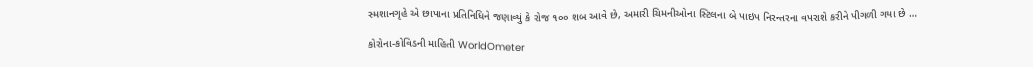સ્મશાનગૃહે એ છાપાના પ્રતિનિધિને જણાવ્યું કે રોજ ૧૦૦ શબ આવે છે, અમારી ચિમનીઓના સ્ટિલના બે પાઇપ નિરન્તરના વપરાશે કરીને પીગળી ગયા છે …

કોરોના-કોવિડની માહિતી WorldOmeter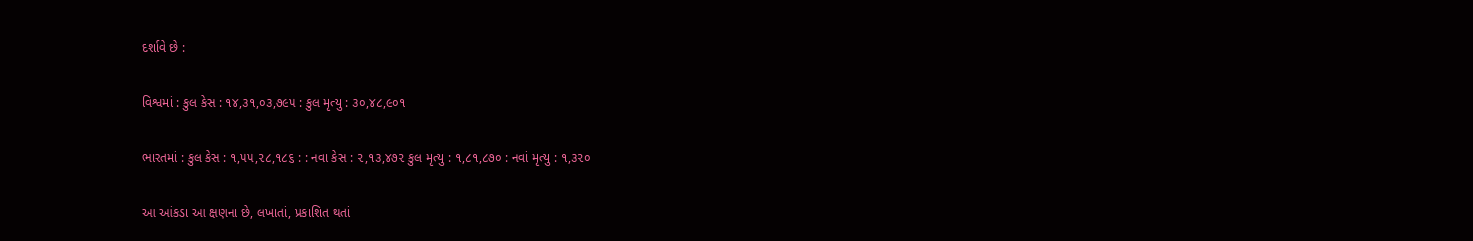દર્શાવે છે :

વિશ્વમાં : કુલ કેસ : ૧૪,૩૧,૦૩,૭૯૫ : કુલ મૃત્યુ : ૩૦,૪૮,૯૦૧

ભારતમાં : કુલ કેસ : ૧,૫૫,૨૮,૧૮૬ : : નવા કેસ : ૨,૧૩,૪૭૨ કુલ મૃત્યુ : ૧,૮૧,૮૭૦ : નવાં મૃત્યુ : ૧,૩૨૦

આ આંકડા આ ક્ષણના છે, લખાતાં, પ્રકાશિત થતાં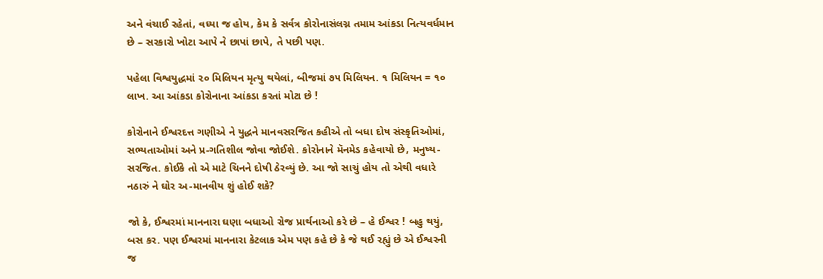અને વંચાઈ રહેતાં, વધ્યા જ હોય, કેમ કે સર્વત્ર કોરોનાસંલગ્ન તમામ આંકડા નિત્યવર્ધમાન છે – સરકારો ખોટા આપે ને છાપાં છાપે, તે પછી પણ.

પહેલા વિશ્વયુદ્ધમાં ૨૦ મિલિયન મૃત્યુ થયેલાં, બીજમાં ૭૫ મિલિયન. ૧ મિલિયન = ૧૦ લાખ. આ આંકડા કોરોનાના આંકડા કરતાં મોટા છે !

કોરોનાને ઈશ્વરદત્ત ગણીએ ને યુદ્ધને માનવસરજિત કહીએ તો બધા દોષ સંસ્કૃતિઓમાં, સભ્યતાઓમાં અને પ્ર-ગતિશીલ જોવા જોઈશે. કોરોનાને મૅનમેડ કહેવાયો છે, મનુષ્ય-સરજિત. કોઈકે તો એ માટે ચિનને દોષી ઠેરવ્યું છે. આ જો સાચું હોય તો એથી વધારે નઠારું ને ઘોર અ-માનવીય શું હોઈ શકે?

જો કે, ઈશ્વરમાં માનનારા ઘણા બધાઓ રોજ પ્રાર્થનાઓ કરે છે – હે ઈશ્વર ! બહુ થયું, બસ કર. પણ ઈશ્વરમાં માનનારા કેટલાક એમ પણ કહે છે કે જે થઈ રહ્યું છે એ ઈશ્વરની જ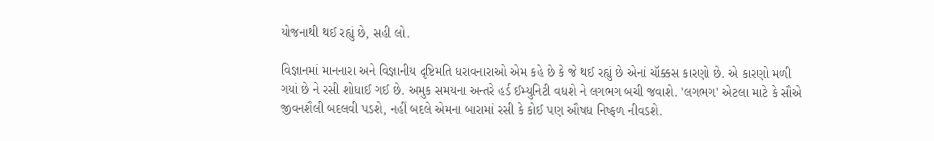યોજનાથી થઈ રહ્યું છે, સહી લો.

વિજ્ઞાનમાં માનનારા અને વિજ્ઞાનીય દૃષ્ટિમતિ ધરાવનારાઓ એમ કહે છે કે જે થઈ રહ્યું છે એનાં ચૉક્કસ કારણો છે. એ કારણો મળી ગયાં છે ને રસી શોધાઈ ગઈ છે. અમુક સમયના અન્તરે હર્ડ ઈમ્યુનિટી વધશે ને લગભગ બચી જવાશે. 'લગભગ' એટલા માટે કે સૌએ જીવનશૈલી બદલવી પડશે, નહીં બદલે એમના બારામાં રસી કે કોઈ પણ ઔષધ નિષ્ફળ નીવડશે.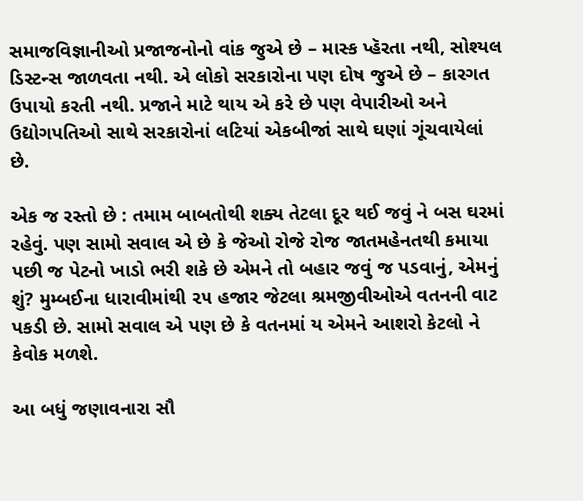સમાજવિજ્ઞાનીઓ પ્રજાજનોનો વાંક જુએ છે – માસ્ક પ્હૅરતા નથી, સોશ્યલ ડિસ્ટન્સ જાળવતા નથી. એ લોકો સરકારોના પણ દોષ જુએ છે – કારગત ઉપાયો કરતી નથી. પ્રજાને માટે થાય એ કરે છે પણ વેપારીઓ અને ઉદ્યોગપતિઓ સાથે સરકારોનાં લટિયાં એકબીજાં સાથે ઘણાં ગૂંચવાયેલાં છે.

એક જ રસ્તો છે : તમામ બાબતોથી શક્ય તેટલા દૂર થઈ જવું ને બસ ઘરમાં રહેવું. પણ સામો સવાલ એ છે કે જેઓ રોજે રોજ જાતમહેનતથી કમાયા પછી જ પેટનો ખાડો ભરી શકે છે એમને તો બહાર જવું જ પડવાનું, એમનું શું? મુમ્બઈના ધારાવીમાંથી ૨૫ હજાર જેટલા શ્રમજીવીઓએ વતનની વાટ પકડી છે. સામો સવાલ એ પણ છે કે વતનમાં ય એમને આશરો કેટલો ને કેવોક મળશે.

આ બધું જણાવનારા સૌ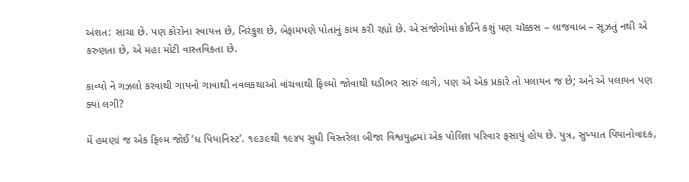અંશત: સાચા છે. પણ કોરોના સ્વાયત્ત છે, નિરંકુશ છે, બેફામપણે પોતાનું કામ કરી રહ્યો છે. એ સંજોગોમાં કોઈને કશું પણ ચૉક્કસ – લાજવાબ – સૂઝતું નથી એ કરુણતા છે, એ મહા મોટી વાસ્તવિકતા છે.

કાવ્યો ને ગઝલો કરવાથી ગાયનો ગાવાથી નવલકથાઓ વાંચવાથી ફિલ્મો જોવાથી ઘડીભર સારું લાગે, પણ એ એક પ્રકારે તો પલાયન જ છે; અને એ પલાયન પણ ક્યાં લગી?

મેં હમણાં જ એક ફિલ્મ જોઈ ‘ધ પિયાનિસ્ટ’. ૧૯૩૯થી ૧૯૪૫ સુધી વિસ્તરેલા બીજા વિશ્વયુદ્ધમાં એક પોલિશ પરિવાર ફસાયું હોય છે. પુત્ર, સુખ્યાત પિયાનોવાદક,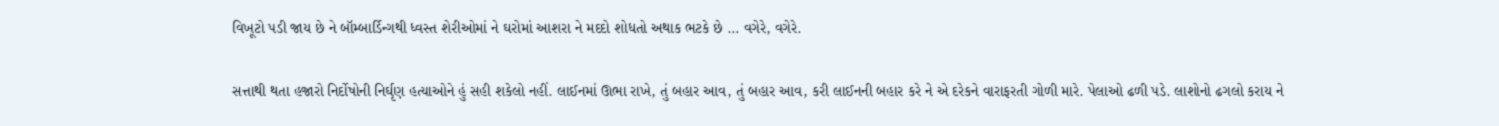વિખૂટો પડી જાય છે ને બૉમ્બાર્ડિન્ગથી ધ્વસ્ત શેરીઓમાં ને ઘરોમાં આશરા ને મદદો શોધતો અથાક ભટકે છે … વગેરે, વગેરે.

સત્તાથી થતા હજારો નિર્દોષોની નિર્ઘૃણ હત્યાઓને હું સહી શકેલો નહીં. લાઈનમાં ઊભા રાખે, તું બહાર આવ, તું બહાર આવ, કરી લાઈનની બહાર કરે ને એ દરેકને વારાફરતી ગોળી મારે. પેલાઓ ઢળી પડે. લાશોનો ઢગલો કરાય ને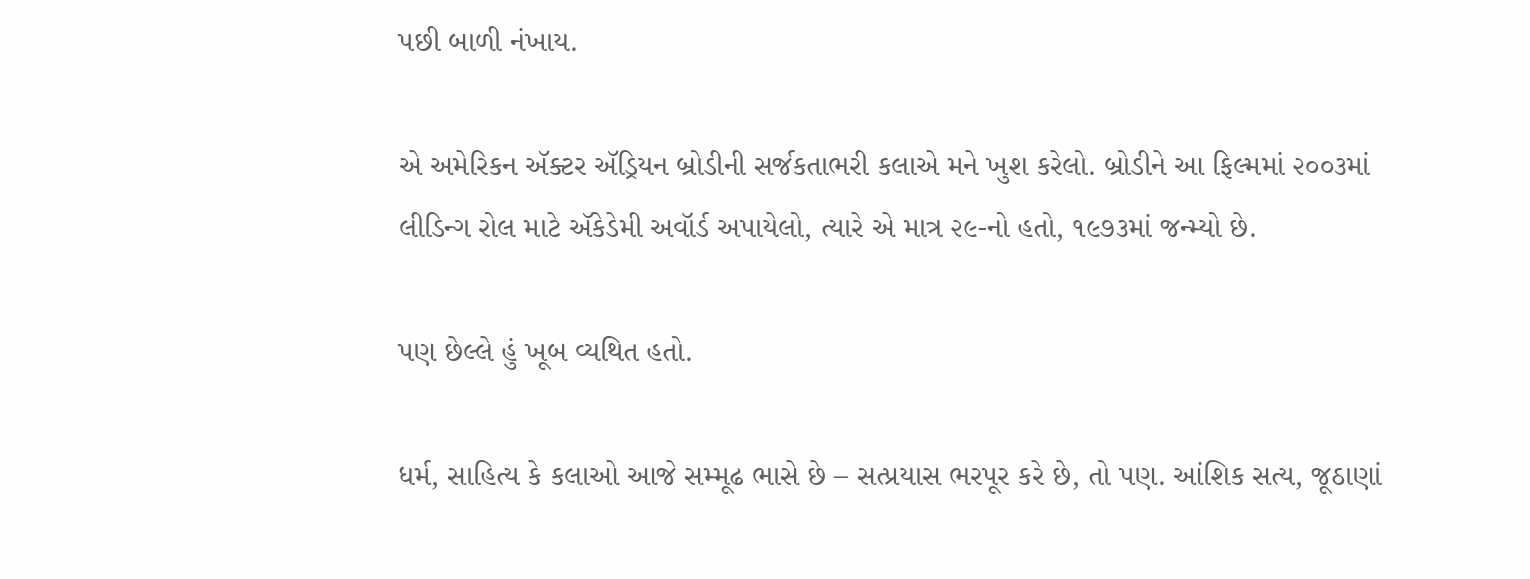પછી બાળી નંખાય.

એ અમેરિકન ઍક્ટર ઍડ્રિયન બ્રોડીની સર્જકતાભરી કલાએ મને ખુશ કરેલો. બ્રોડીને આ ફિલ્મમાં ૨૦૦૩માં લીડિન્ગ રોલ માટે ઍકેડેમી અવૉર્ડ અપાયેલો, ત્યારે એ માત્ર ૨૯-નો હતો, ૧૯૭૩માં જન્મ્યો છે.

પણ છેલ્લે હું ખૂબ વ્યથિત હતો.

ધર્મ, સાહિત્ય કે કલાઓ આજે સમ્મૂઢ ભાસે છે – સત્પ્રયાસ ભરપૂર કરે છે, તો પણ. આંશિક સત્ય, જૂઠાણાં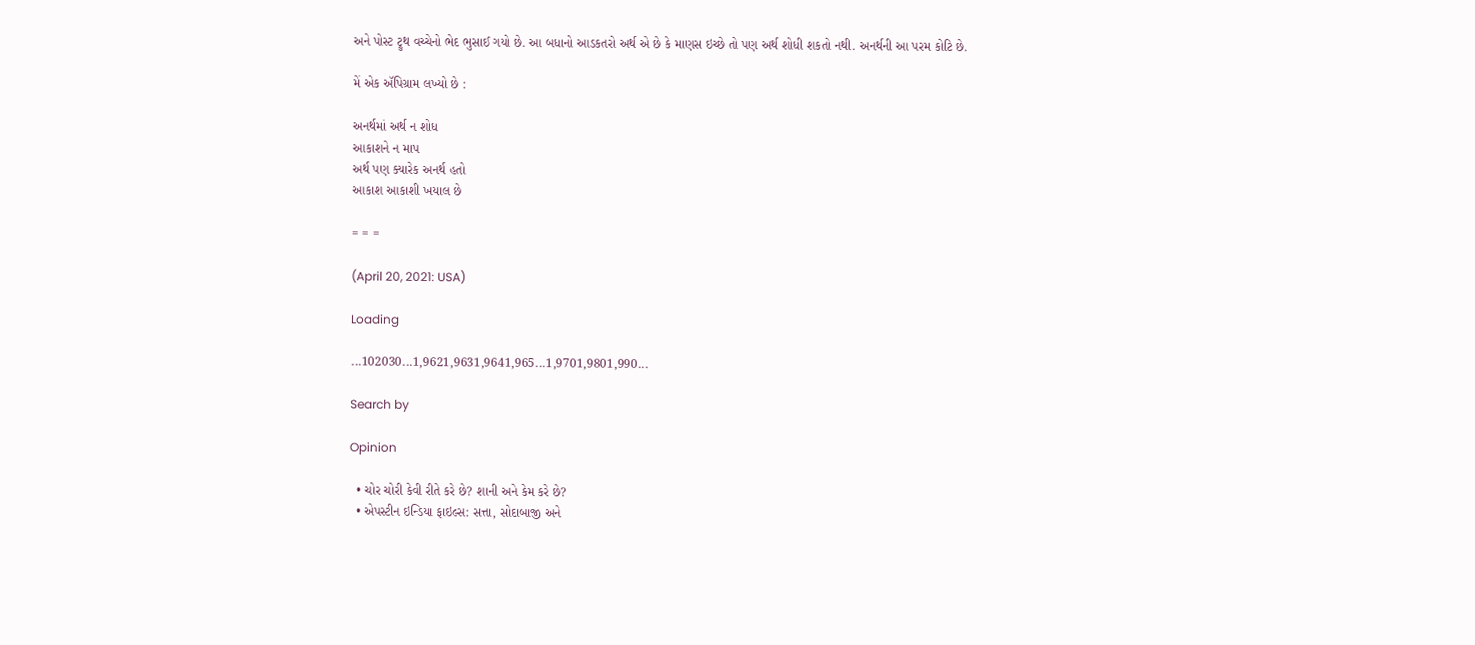અને પોસ્ટ ટ્રુથ વચ્ચેનો ભેદ ભુસાઈ ગયો છે. આ બધાનો આડકતરો અર્થ એ છે કે માણસ ઇચ્છે તો પણ અર્થ શોધી શકતો નથી. અનર્થની આ પરમ કોટિ છે.

મેં એક ઍપિગ્રામ લખ્યો છે :

અનર્થમાં અર્થ ન શોધ
આકાશને ન માપ
અર્થ પણ ક્યારેક અનર્થ હતો
આકાશ આકાશી ખયાલ છે

= = =

(April 20, 2021: USA)

Loading

...102030...1,9621,9631,9641,965...1,9701,9801,990...

Search by

Opinion

  • ચોર ચોરી કેવી રીતે કરે છે? શાની અને કેમ કરે છે?
  • એપસ્ટીન ઇન્ડિયા ફાઇલ્સ: સત્તા, સોદાબાજી અને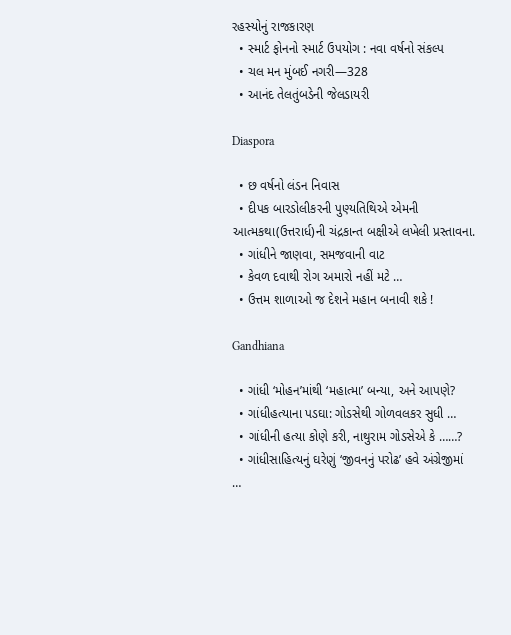રહસ્યોનું રાજકારણ
  • સ્માર્ટ ફોનનો સ્માર્ટ ઉપયોગ : નવા વર્ષનો સંકલ્પ
  • ચલ મન મુંબઈ નગરી—328
  • આનંદ તેલતુંબડેની જેલડાયરી

Diaspora

  • છ વર્ષનો લંડન નિવાસ
  • દીપક બારડોલીકરની પુણ્યતિથિએ એમની આત્મકથા(ઉત્તરાર્ધ)ની ચંદ્રકાન્ત બક્ષીએ લખેલી પ્રસ્તાવના.
  • ગાંધીને જાણવા, સમજવાની વાટ
  • કેવળ દવાથી રોગ અમારો નહીં મટે …
  • ઉત્તમ શાળાઓ જ દેશને મહાન બનાવી શકે !

Gandhiana

  • ગાંધી ‘મોહન’માંથી ‘મહાત્મા’ બન્યા, અને આપણે?
  • ગાંધીહત્યાના પડઘા: ગોડસેથી ગોળવલકર સુધી …
  • ગાંધીની હત્યા કોણે કરી, નાથુરામ ગોડસેએ કે ……?
  • ગાંધીસાહિત્યનું ઘરેણું ‘જીવનનું પરોઢ’ હવે અંગ્રેજીમાં …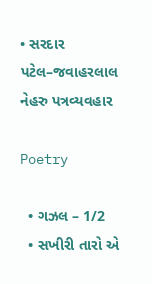• સરદાર પટેલ–જવાહરલાલ નેહરુ પત્રવ્યવહાર

Poetry

  • ગઝલ – 1/2
  • સખીરી તારો એ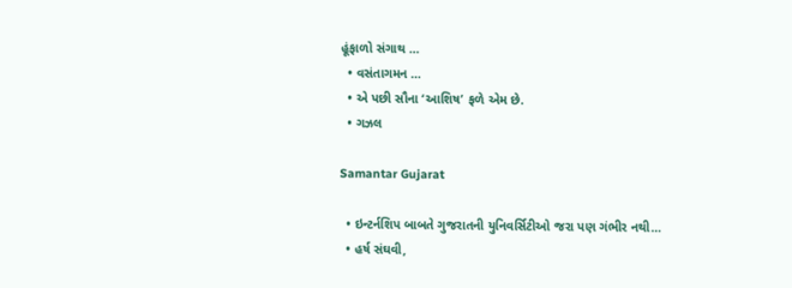હૂંફાળો સંગાથ …
  • વસંતાગમન …
  • એ પછી સૌના ‘આશિષ’ ફળે એમ છે.
  • ગઝલ

Samantar Gujarat

  • ઇન્ટર્નશિપ બાબતે ગુજરાતની યુનિવર્સિટીઓ જરા પણ ગંભીર નથી…
  • હર્ષ સંઘવી,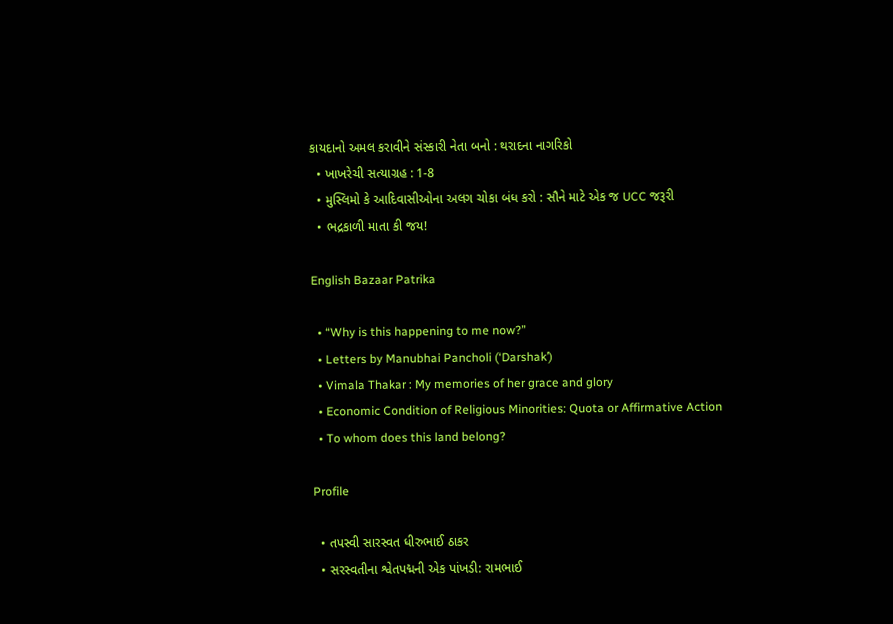કાયદાનો અમલ કરાવીને સંસ્કારી નેતા બનો : થરાદના નાગરિકો
  • ખાખરેચી સત્યાગ્રહ : 1-8
  • મુસ્લિમો કે આદિવાસીઓના અલગ ચોકા બંધ કરો : સૌને માટે એક જ UCC જરૂરી
  • ભદ્રકાળી માતા કી જય!

English Bazaar Patrika

  • “Why is this happening to me now?”
  • Letters by Manubhai Pancholi (‘Darshak’)
  • Vimala Thakar : My memories of her grace and glory
  • Economic Condition of Religious Minorities: Quota or Affirmative Action
  • To whom does this land belong?

Profile

  • તપસ્વી સારસ્વત ધીરુભાઈ ઠાકર
  • સરસ્વતીના શ્વેતપદ્મની એક પાંખડી: રામભાઈ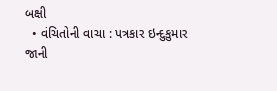બક્ષી
  • વંચિતોની વાચા : પત્રકાર ઇન્દુકુમાર જાની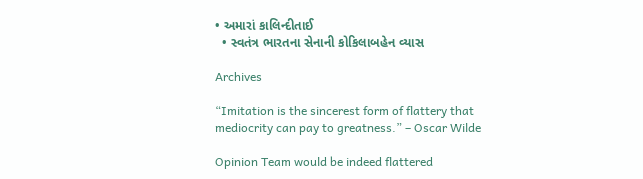• અમારાં કાલિન્દીતાઈ
  • સ્વતંત્ર ભારતના સેનાની કોકિલાબહેન વ્યાસ

Archives

“Imitation is the sincerest form of flattery that mediocrity can pay to greatness.” – Oscar Wilde

Opinion Team would be indeed flattered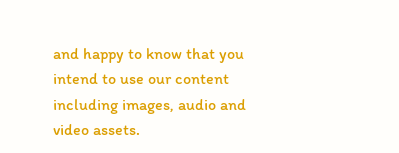and happy to know that you intend to use our content including images, audio and video assets.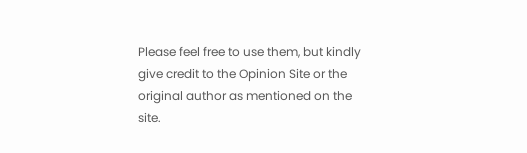Please feel free to use them, but kindly give credit to the Opinion Site or the original author as mentioned on the site.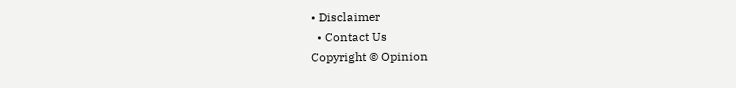• Disclaimer
  • Contact Us
Copyright © Opinion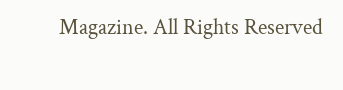Magazine. All Rights Reserved